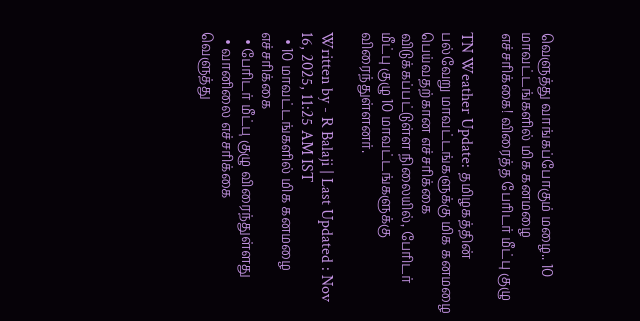வெளுத்து வாங்கப்போகும் மழை.. 10 மாவட்டங்களில் மிக கனமழை எச்சரிக்கை! விரைத்த பேரிடர் மீட்பு குழு

TN Weather Update: தமிழகத்தின் பல்வேறு மாவட்டங்களுக்கு மிக கனமழை பெய்வதற்கான எச்சரிக்கை விடுக்கப்பட்டுள்ள நிலையில், பேரிடர் மீட்பு குழு 10 மாவட்டங்களுக்கு விரைந்துள்ளனர்.

Written by - R Balaji | Last Updated : Nov 16, 2025, 11:25 AM IST
  • 10 மாவட்டங்களில் மிக கனமழை எச்சரிக்கை
  • பேரிடர் மீட்பு குழு விரைந்துள்ளது
  • வானிலை எச்சரிக்கை
வெளுத்து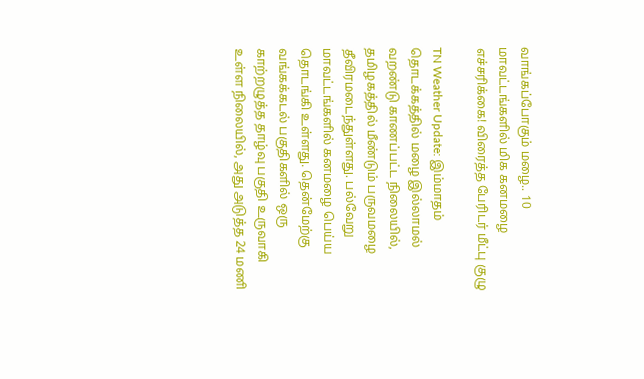வாங்கப்போகும் மழை.. 10 மாவட்டங்களில் மிக கனமழை எச்சரிக்கை! விரைத்த பேரிடர் மீட்பு குழு

TN Weather Update: இம்மாதம் தொடக்கத்தில் மழை இல்லாமல் வறண்டு காணப்பட்ட நிலையில், தமிழகத்தில் மீண்டும் பருவமழை தீவிரமடைந்துள்ளது. பல்வேறு மாவட்டங்களில் கனமழை பெய்ய தொடங்கி உள்ளது. தென்மேற்கு வங்கக்கடல் பகுதிகளில் ஒரு காற்றழுத்த தாழ்வு பகுதி உருவாகி உள்ள நிலையில், அது அடுத்த 24 மணி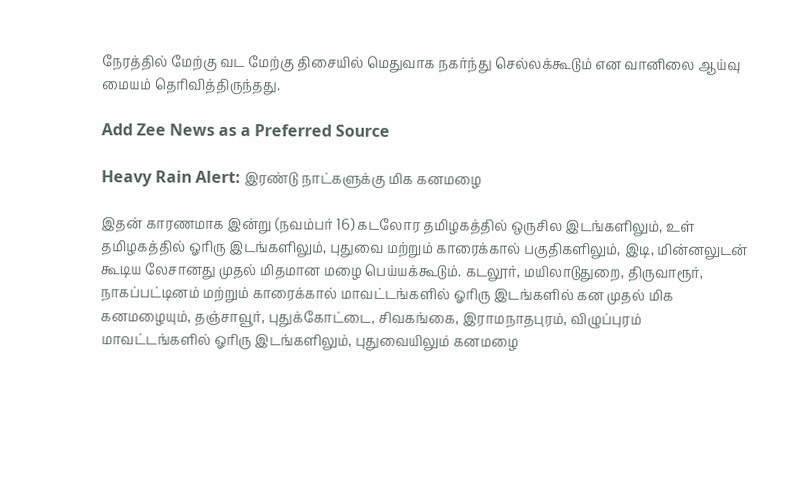நேரத்தில் மேற்கு வட மேற்கு திசையில் மெதுவாக நகர்ந்து செல்லக்கூடும் என வானிலை ஆய்வு மையம் தெரிவித்திருந்தது.

Add Zee News as a Preferred Source

Heavy Rain Alert: இரண்டு நாட்களுக்கு மிக கனமழை

இதன் காரணமாக இன்று (நவம்பர் 16) கடலோர தமிழகத்தில் ஒருசில இடங்களிலும், உள் தமிழகத்தில் ஓரிரு இடங்களிலும், புதுவை மற்றும் காரைக்கால் பகுதிகளிலும், இடி, மின்னலுடன் கூடிய லேசானது முதல் மிதமான மழை பெய்யக்கூடும். கடலூர், மயிலாடுதுறை, திருவாரூர், நாகப்பட்டினம் மற்றும் காரைக்கால் மாவட்டங்களில் ஓரிரு இடங்களில் கன முதல் மிக கனமழையும், தஞ்சாவூர், புதுக்கோட்டை, சிவகங்கை, இராமநாதபுரம், விழுப்புரம் மாவட்டங்களில் ஓரிரு இடங்களிலும், புதுவையிலும் கனமழை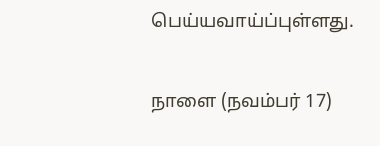பெய்யவாய்ப்புள்ளது.

நாளை (நவம்பர் 17)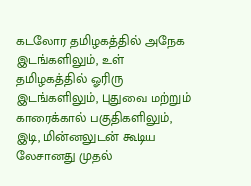கடலோர தமிழகத்தில் அநேக இடங்களிலும், உள் தமிழகத்தில் ஓரிரு இடங்களிலும், புதுவை மற்றும் காரைக்கால் பகுதிகளிலும், இடி, மின்னலுடன் கூடிய லேசானது முதல்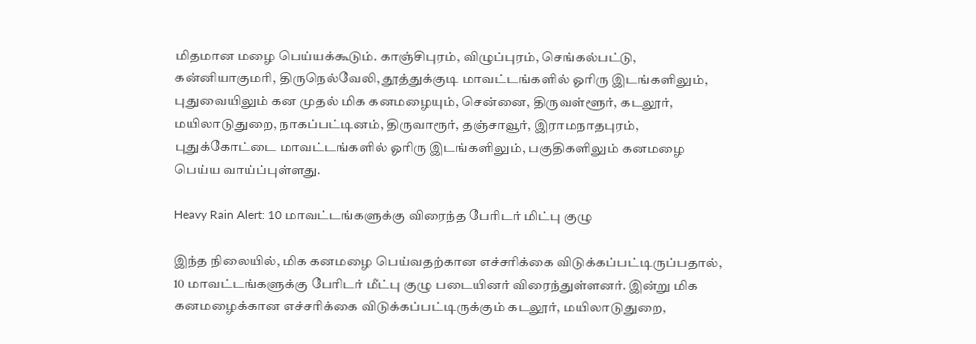மிதமான மழை பெய்யக்கூடும். காஞ்சிபுரம், விழுப்புரம், செங்கல்பட்டு, கன்னியாகுமரி, திருநெல்வேலி, தூத்துக்குடி மாவட்டங்களில் ஓரிரு இடங்களிலும், புதுவையிலும் கன முதல் மிக கனமழையும், சென்னை, திருவள்ளூர், கடலூர், மயிலாடுதுறை, நாகப்பட்டினம், திருவாரூர், தஞ்சாவூர், இராமநாதபுரம், புதுக்கோட்டை மாவட்டங்களில் ஓரிரு இடங்களிலும், பகுதிகளிலும் கனமழை பெய்ய வாய்ப்புள்ளது.

Heavy Rain Alert: 10 மாவட்டங்களுக்கு விரைந்த பேரிடர் மிட்பு குழு

இந்த நிலையில், மிக கனமழை பெய்வதற்கான எச்சரிக்கை விடுக்கப்பட்டிருப்பதால், 10 மாவட்டங்களுக்கு பேரிடர் மீட்பு குழு படையினர் விரைந்துள்ளனர். இன்று மிக கனமழைக்கான எச்சரிக்கை விடுக்கப்பட்டிருக்கும் கடலூர், மயிலாடுதுறை,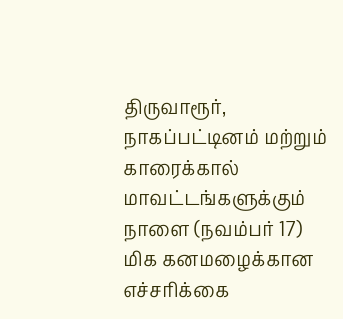திருவாரூர், நாகப்பட்டினம் மற்றும் காரைக்கால் மாவட்டங்களுக்கும் நாளை (நவம்பர் 17) மிக கனமழைக்கான எச்சரிக்கை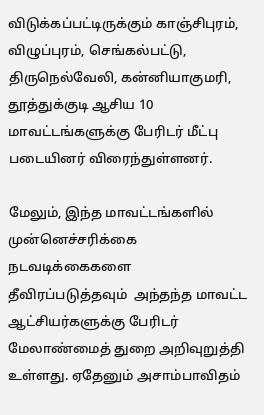விடுக்கப்பட்டிருக்கும் காஞ்சிபுரம், விழுப்புரம், செங்கல்பட்டு, திருநெல்வேலி, கன்னியாகுமரி, தூத்துக்குடி ஆசிய 10 மாவட்டங்களுக்கு பேரிடர் மீட்பு படையினர் விரைந்துள்ளனர்.

மேலும், இந்த மாவட்டங்களில் முன்னெச்சரிக்கை நடவடிக்கைகளை தீவிரப்படுத்தவும்  அந்தந்த மாவட்ட ஆட்சியர்களுக்கு பேரிடர் மேலாண்மைத் துறை அறிவுறுத்தி உள்ளது. ஏதேனும் அசாம்பாவிதம்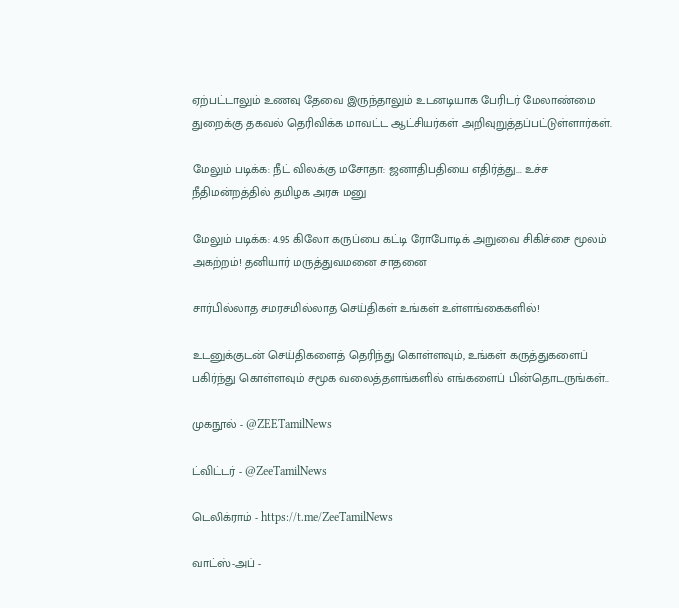ஏற்பட்டாலும் உணவு தேவை இருந்தாலும் உடனடியாக பேரிடர் மேலாண்மை துறைக்கு தகவல் தெரிவிக்க மாவட்ட ஆட்சியர்கள் அறிவுறுத்தப்பட்டுள்ளார்கள்.

மேலும் படிக்க: நீட் விலக்கு மசோதா: ஜனாதிபதியை எதிர்த்து... உச்ச நீதிமன்றத்தில் தமிழக அரசு மனு

மேலும் படிக்க: 4.95 கிலோ கருப்பை கட்டி ரோபோடிக் அறுவை சிகிச்சை மூலம் அகற்றம்! தனியார் மருத்துவமனை சாதனை

சார்பில்லாத சமரசமில்லாத செய்திகள் உங்கள் உள்ளங்கைகளில்!

உடனுக்குடன் செய்திகளைத் தெரிந்து கொள்ளவும், உங்கள் கருத்துகளைப் பகிர்ந்து கொள்ளவும் சமூக வலைத்தளங்களில் எங்களைப் பின்தொடருங்கள்..

முகநூல் - @ZEETamilNews

ட்விட்டர் - @ZeeTamilNews

டெலிக்ராம் - https://t.me/ZeeTamilNews

வாட்ஸ்-அப் -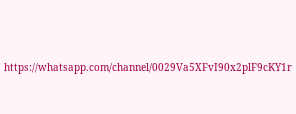https://whatsapp.com/channel/0029Va5XFvI90x2plF9cKY1r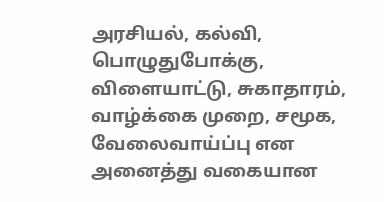அரசியல், கல்வி, பொழுதுபோக்கு, விளையாட்டு, சுகாதாரம், வாழ்க்கை முறை, சமூக, வேலைவாய்ப்பு என அனைத்து வகையான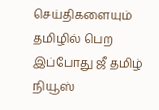செய்திகளையும் தமிழில் பெற இப்போது ஜீ தமிழ் நியூஸ்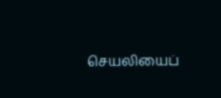செயலியைப்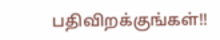பதிவிறக்குங்கள்!!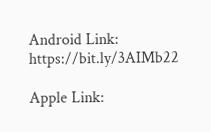Android Link: https://bit.ly/3AIMb22

Apple Link: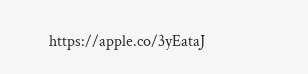https://apple.co/3yEataJ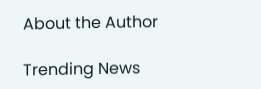About the Author

Trending News